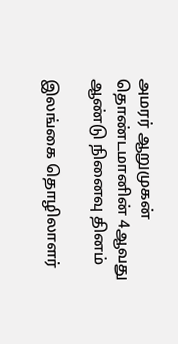அமரர் ஆறுமுகன் தொண்டமானின் 4ஆவது ஆண்டு நினைவு தினம்

இலங்கை தொழிலாளர்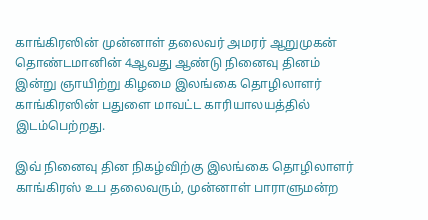காங்கிரஸின் முன்னாள் தலைவர் அமரர் ஆறுமுகன் தொண்டமானின் 4ஆவது ஆண்டு நினைவு தினம் இன்று ஞாயிற்று கிழமை இலங்கை தொழிலாளர் காங்கிரஸின் பதுளை மாவட்ட காரியாலயத்தில் இடம்பெற்றது.

இவ் நினைவு தின நிகழ்விற்கு இலங்கை தொழிலாளர் காங்கிரஸ் உப தலைவரும், முன்னாள் பாராளுமன்ற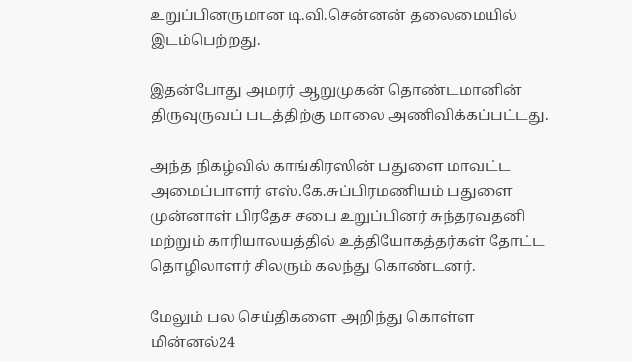உறுப்பினருமான டி.வி.சென்னன் தலைமையில் இடம்பெற்றது.

இதன்போது அமரர் ஆறுமுகன் தொண்டமானின் திருவுருவப் படத்திற்கு மாலை அணிவிக்கப்பட்டது.

அந்த நிகழ்வில் காங்கிரஸின் பதுளை மாவட்ட அமைப்பாளர் எஸ்.கே.சுப்பிரமணியம் பதுளை முன்னாள் பிரதேச சபை உறுப்பினர் சுந்தரவதனி மற்றும் காரியாலயத்தில் உத்தியோகத்தர்கள் தோட்ட தொழிலாளர் சிலரும் கலந்து கொண்டனர்.

மேலும் பல செய்திகளை அறிந்து கொள்ள மின்னல்24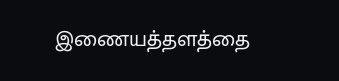இணையத்தளத்தை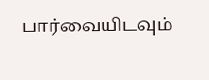பார்வையிடவும்